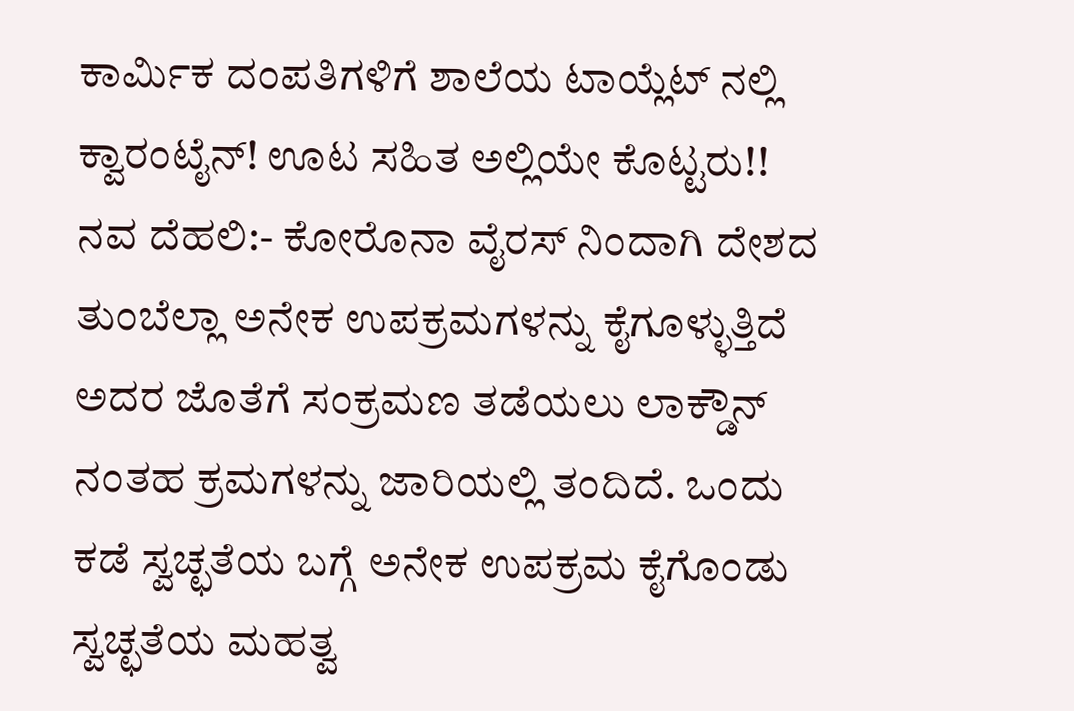ಕಾರ್ಮಿಕ ದಂಪತಿಗಳಿಗೆ ಶಾಲೆಯ ಟಾಯ್ಲೆಟ್ ನಲ್ಲಿ ಕ್ವಾರಂಟೈನ್! ಊಟ ಸಹಿತ ಅಲ್ಲಿಯೇ ಕೊಟ್ಟರು!!
ನವ ದೆಹಲಿ:- ಕೋರೊನಾ ವೈರಸ್ ನಿಂದಾಗಿ ದೇಶದ ತುಂಬೆಲ್ಲಾ ಅನೇಕ ಉಪಕ್ರಮಗಳನ್ನು ಕೈಗೂಳ್ಳುತ್ತಿದೆ ಅದರ ಜೊತೆಗೆ ಸಂಕ್ರಮಣ ತಡೆಯಲು ಲಾಕ್ಡೌನ್ ನಂತಹ ಕ್ರಮಗಳನ್ನು ಜಾರಿಯಲ್ಲಿ ತಂದಿದೆ. ಒಂದು ಕಡೆ ಸ್ವಚ್ಛತೆಯ ಬಗ್ಗೆ ಅನೇಕ ಉಪಕ್ರಮ ಕೈಗೊಂಡು ಸ್ವಚ್ಛತೆಯ ಮಹತ್ವ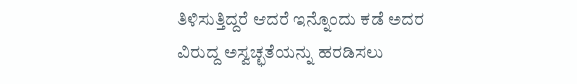ತಿಳಿಸುತ್ತಿದ್ದರೆ ಆದರೆ ಇನ್ನೊಂದು ಕಡೆ ಅದರ ವಿರುದ್ದ ಅಸ್ವಚ್ಛತೆಯನ್ನು ಹರಡಿಸಲು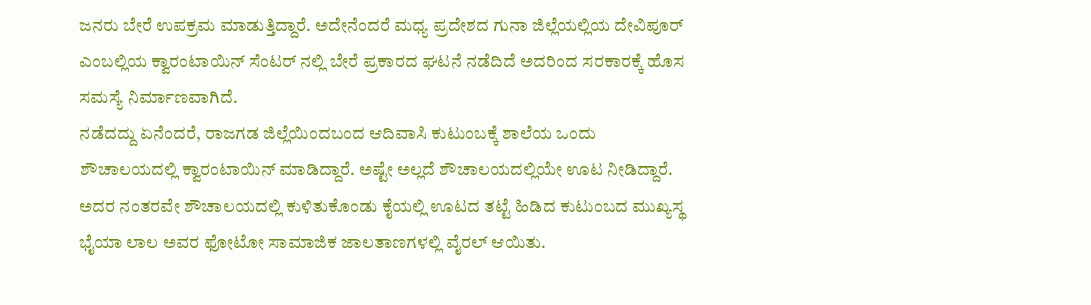ಜನರು ಬೇರೆ ಉಪಕ್ರಮ ಮಾಡುತ್ತಿದ್ದಾರೆ. ಅದೇನೆಂದರೆ ಮಧ್ಯ ಪ್ರದೇಶದ ಗುನಾ ಜಿಲ್ಲೆಯಲ್ಲಿಯ ದೇವಿಪೂರ್ ಎಂಬಲ್ಲಿಯ ಕ್ವಾರಂಟಾಯಿನ್ ಸೆಂಟರ್ ನಲ್ಲಿ ಬೇರೆ ಪ್ರಕಾರದ ಘಟನೆ ನಡೆದಿದೆ ಅದರಿಂದ ಸರಕಾರಕ್ಕೆ ಹೊಸ ಸಮಸ್ಯೆ ನಿರ್ಮಾಣವಾಗಿದೆ.
ನಡೆದದ್ದು ಏನೆಂದರೆ, ರಾಜಗಡ ಜಿಲ್ಲೆಯಿಂದಬಂದ ಆದಿವಾಸಿ ಕುಟುಂಬಕ್ಕೆ ಶಾಲೆಯ ಒಂದು ಶೌಚಾಲಯದಲ್ಲಿ ಕ್ವಾರಂಟಾಯಿನ್ ಮಾಡಿದ್ದಾರೆ. ಅಷ್ಟೇ ಅಲ್ಲದೆ ಶೌಚಾಲಯದಲ್ಲಿಯೇ ಊಟ ನೀಡಿದ್ದಾರೆ. ಅದರ ನಂತರವೇ ಶೌಚಾಲಯದಲ್ಲಿ ಕುಳಿತುಕೊಂಡು ಕೈಯಲ್ಲಿ ಊಟದ ತಟ್ಟೆ ಹಿಡಿದ ಕುಟುಂಬದ ಮುಖ್ಯಸ್ಥ ಭೈಯಾ ಲಾಲ ಅವರ ಫೋಟೋ ಸಾಮಾಜಿಕ ಜಾಲತಾಣಗಳಲ್ಲಿ ವೈರಲ್ ಆಯಿತು.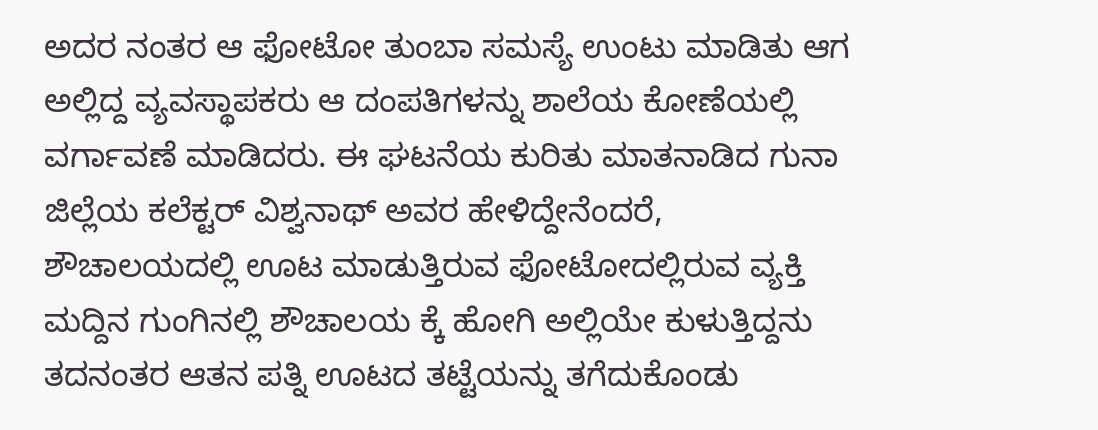ಅದರ ನಂತರ ಆ ಫೋಟೋ ತುಂಬಾ ಸಮಸ್ಯೆ ಉಂಟು ಮಾಡಿತು ಆಗ ಅಲ್ಲಿದ್ದ ವ್ಯವಸ್ಥಾಪಕರು ಆ ದಂಪತಿಗಳನ್ನು ಶಾಲೆಯ ಕೋಣೆಯಲ್ಲಿ ವರ್ಗಾವಣೆ ಮಾಡಿದರು. ಈ ಘಟನೆಯ ಕುರಿತು ಮಾತನಾಡಿದ ಗುನಾ ಜಿಲ್ಲೆಯ ಕಲೆಕ್ಟರ್ ವಿಶ್ವನಾಥ್ ಅವರ ಹೇಳಿದ್ದೇನೆಂದರೆ, ಶೌಚಾಲಯದಲ್ಲಿ ಊಟ ಮಾಡುತ್ತಿರುವ ಫೋಟೋದಲ್ಲಿರುವ ವ್ಯಕ್ತಿ ಮದ್ದಿನ ಗುಂಗಿನಲ್ಲಿ ಶೌಚಾಲಯ ಕ್ಕೆ ಹೋಗಿ ಅಲ್ಲಿಯೇ ಕುಳುತ್ತಿದ್ದನು ತದನಂತರ ಆತನ ಪತ್ನಿ ಊಟದ ತಟ್ಟೆಯನ್ನು ತಗೆದುಕೊಂಡು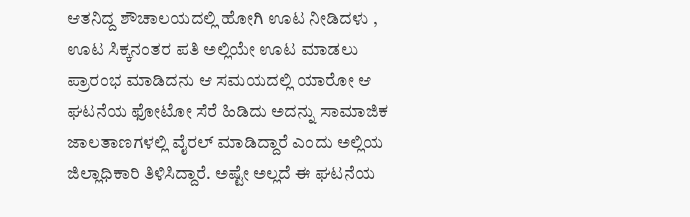ಆತನಿದ್ದ ಶೌಚಾಲಯದಲ್ಲಿ ಹೋಗಿ ಊಟ ನೀಡಿದಳು , ಊಟ ಸಿಕ್ಕನಂತರ ಪತಿ ಅಲ್ಲಿಯೇ ಊಟ ಮಾಡಲು ಪ್ರಾರಂಭ ಮಾಡಿದನು ಆ ಸಮಯದಲ್ಲಿ ಯಾರೋ ಆ ಘಟನೆಯ ಫೋಟೋ ಸೆರೆ ಹಿಡಿದು ಅದನ್ನು ಸಾಮಾಜಿಕ ಜಾಲತಾಣಗಳಲ್ಲಿ ವೈರಲ್ ಮಾಡಿದ್ದಾರೆ ಎಂದು ಅಲ್ಲಿಯ ಜಿಲ್ಲಾಧಿಕಾರಿ ತಿಳಿಸಿದ್ದಾರೆ. ಅಷ್ಟೇ ಅಲ್ಲದೆ ಈ ಘಟನೆಯ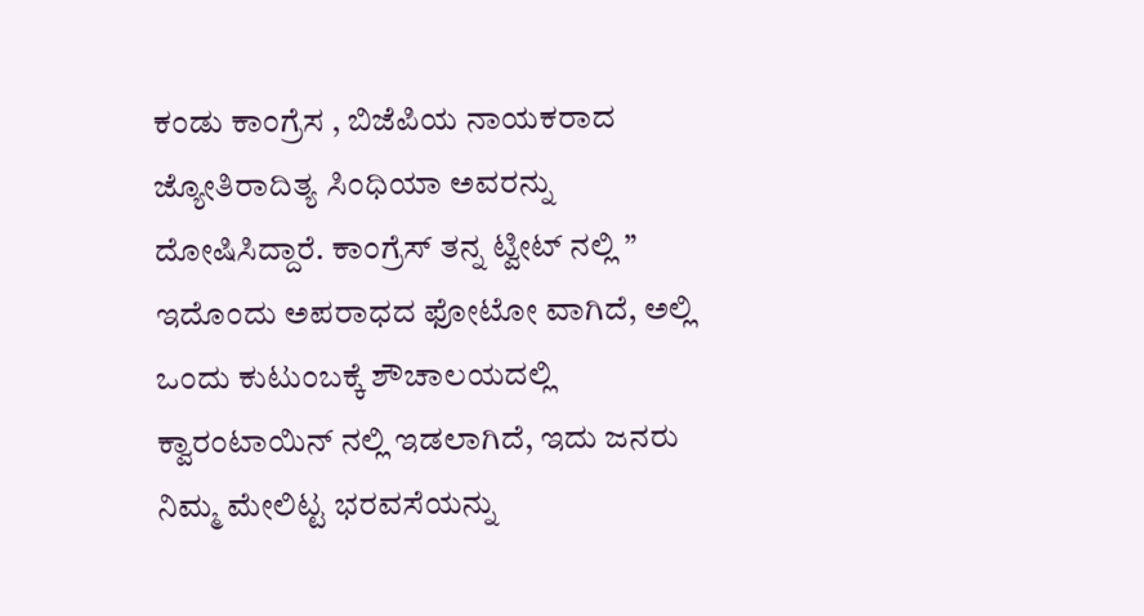ಕಂಡು ಕಾಂಗ್ರೆಸ , ಬಿಜೆಪಿಯ ನಾಯಕರಾದ ಜ್ಯೋತಿರಾದಿತ್ಯ ಸಿಂಧಿಯಾ ಅವರನ್ನು ದೋಷಿಸಿದ್ದಾರೆ. ಕಾಂಗ್ರೆಸ್ ತನ್ನ ಟ್ವೀಟ್ ನಲ್ಲಿ ” ಇದೊಂದು ಅಪರಾಧದ ಫೋಟೋ ವಾಗಿದೆ, ಅಲ್ಲಿ ಒಂದು ಕುಟುಂಬಕ್ಕೆ ಶೌಚಾಲಯದಲ್ಲಿ ಕ್ವಾರಂಟಾಯಿನ್ ನಲ್ಲಿ ಇಡಲಾಗಿದೆ, ಇದು ಜನರು ನಿಮ್ಮ ಮೇಲಿಟ್ಟ ಭರವಸೆಯನ್ನು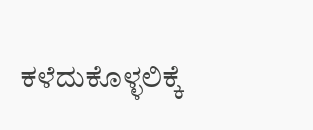ಕಳೆದುಕೊಳ್ಳಲಿಕ್ಕೆ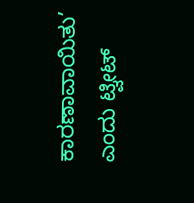ಕಾರಣಾವಾಯಿತು’ ಎಂದು ಟ್ವೀಟ್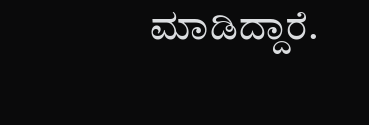ಮಾಡಿದ್ದಾರೆ.